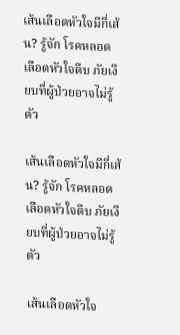เส้นเลือดหัวใจมีกี่เส้น? รู้จัก โรคหลอดเลือดหัวใจตีบ ภัยเงียบที่ผู้ป่วยอาจไม่รู้ตัว

เส้นเลือดหัวใจมีกี่เส้น? รู้จัก โรคหลอดเลือดหัวใจตีบ ภัยเงียบที่ผู้ป่วยอาจไม่รู้ตัว

เส้นเลือดหัวใจ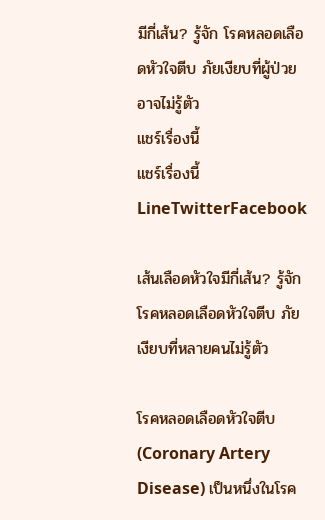มีกี่เส้น? รู้จัก โรคหลอดเลือดหัวใจตีบ ภัยเงียบที่ผู้ป่วยอาจไม่รู้ตัว
แชร์เรื่องนี้
แชร์เรื่องนี้LineTwitterFacebook

เส้นเลือดหัวใจมีกี่เส้น? รู้จักโรคหลอดเลือดหัวใจตีบ ภัยเงียบที่หลายคนไม่รู้ตัว

โรคหลอดเลือดหัวใจตีบ (Coronary Artery Disease) เป็นหนึ่งในโรค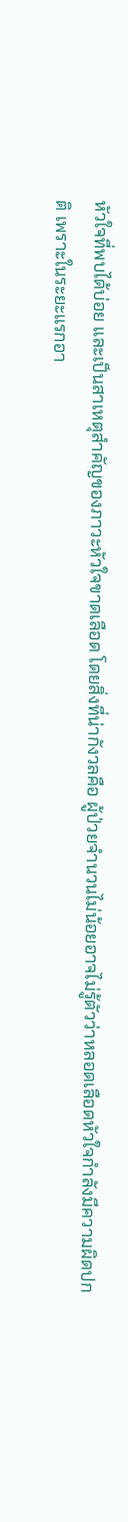หัวใจที่พบได้บ่อย และเป็นสาเหตุสำคัญของภาวะหัวใจขาดเลือด โดยสิ่งที่น่ากังวลคือ ผู้ป่วยจำนวนไม่น้อยอาจไม่รู้ตัวว่าหลอดเลือดหัวใจกำลังมีความผิดปกติ เพราะในระยะแรกอา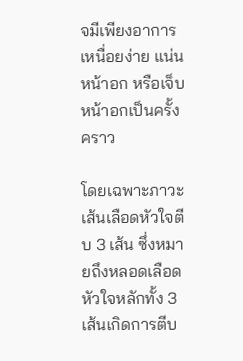จมีเพียงอาการเหนื่อยง่าย แน่นหน้าอก หรือเจ็บหน้าอกเป็นครั้งคราว

โดยเฉพาะภาวะ เส้นเลือดหัวใจตีบ 3 เส้น ซึ่งหมายถึงหลอดเลือดหัวใจหลักทั้ง 3 เส้นเกิดการตีบ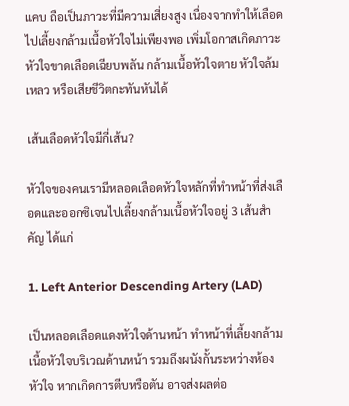แคบ ถือเป็นภาวะที่มีความเสี่ยงสูง เนื่องจากทำให้เลือดไปเลี้ยงกล้ามเนื้อหัวใจไม่เพียงพอ เพิ่มโอกาสเกิดภาวะหัวใจขาดเลือดเฉียบพลัน กล้ามเนื้อหัวใจตาย หัวใจล้มเหลว หรือเสียชีวิตกะทันหันได้

เส้นเลือดหัวใจมีกี่เส้น?

หัวใจของคนเรามีหลอดเลือดหัวใจหลักที่ทำหน้าที่ส่งเลือดและออกซิเจนไปเลี้ยงกล้ามเนื้อหัวใจอยู่ 3 เส้นสำคัญ ได้แก่

1. Left Anterior Descending Artery (LAD)

เป็นหลอดเลือดแดงหัวใจด้านหน้า ทำหน้าที่เลี้ยงกล้ามเนื้อหัวใจบริเวณด้านหน้า รวมถึงผนังกั้นระหว่างห้องหัวใจ หากเกิดการตีบหรือตัน อาจส่งผลต่อ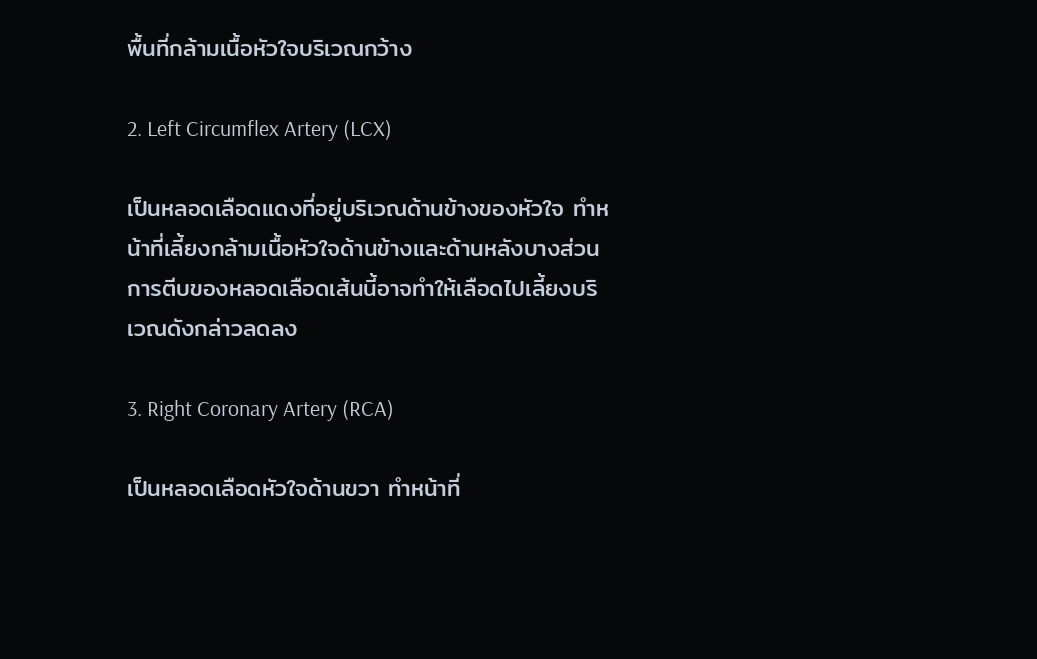พื้นที่กล้ามเนื้อหัวใจบริเวณกว้าง

2. Left Circumflex Artery (LCX)

เป็นหลอดเลือดแดงที่อยู่บริเวณด้านข้างของหัวใจ ทำหน้าที่เลี้ยงกล้ามเนื้อหัวใจด้านข้างและด้านหลังบางส่วน การตีบของหลอดเลือดเส้นนี้อาจทำให้เลือดไปเลี้ยงบริเวณดังกล่าวลดลง

3. Right Coronary Artery (RCA)

เป็นหลอดเลือดหัวใจด้านขวา ทำหน้าที่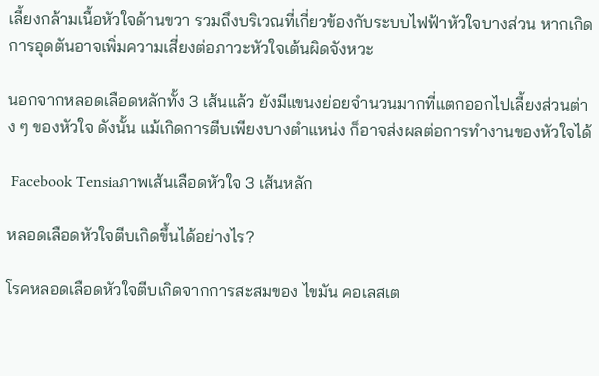เลี้ยงกล้ามเนื้อหัวใจด้านขวา รวมถึงบริเวณที่เกี่ยวข้องกับระบบไฟฟ้าหัวใจบางส่วน หากเกิดการอุดตันอาจเพิ่มความเสี่ยงต่อภาวะหัวใจเต้นผิดจังหวะ

นอกจากหลอดเลือดหลักทั้ง 3 เส้นแล้ว ยังมีแขนงย่อยจำนวนมากที่แตกออกไปเลี้ยงส่วนต่าง ๆ ของหัวใจ ดังนั้น แม้เกิดการตีบเพียงบางตำแหน่ง ก็อาจส่งผลต่อการทำงานของหัวใจได้

 Facebook Tensiaภาพเส้นเลือดหัวใจ 3 เส้นหลัก

หลอดเลือดหัวใจตีบเกิดขึ้นได้อย่างไร?

โรคหลอดเลือดหัวใจตีบเกิดจากการสะสมของ ไขมัน คอเลสเต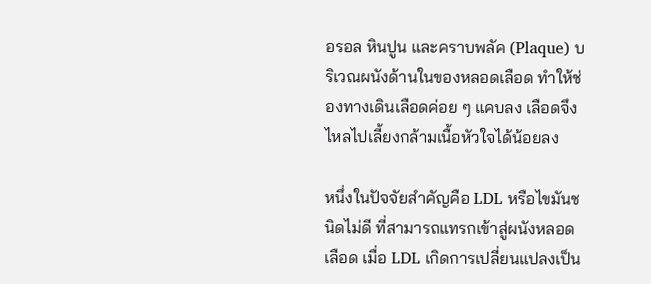อรอล หินปูน และคราบพลัค (Plaque) บริเวณผนังด้านในของหลอดเลือด ทำให้ช่องทางเดินเลือดค่อย ๆ แคบลง เลือดจึงไหลไปเลี้ยงกล้ามเนื้อหัวใจได้น้อยลง

หนึ่งในปัจจัยสำคัญคือ LDL หรือไขมันชนิดไม่ดี ที่สามารถแทรกเข้าสู่ผนังหลอดเลือด เมื่อ LDL เกิดการเปลี่ยนแปลงเป็น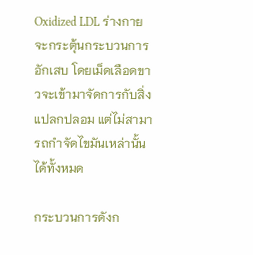Oxidized LDL ร่างกายจะกระตุ้นกระบวนการอักเสบ โดยเม็ดเลือดขาวจะเข้ามาจัดการกับสิ่งแปลกปลอม แต่ไม่สามารถกำจัดไขมันเหล่านั้นได้ทั้งหมด

กระบวนการดังก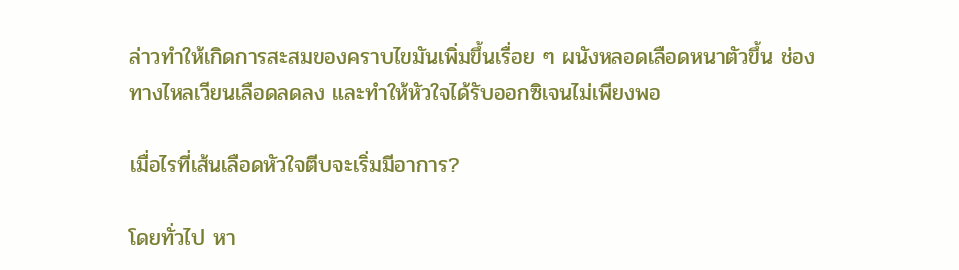ล่าวทำให้เกิดการสะสมของคราบไขมันเพิ่มขึ้นเรื่อย ๆ ผนังหลอดเลือดหนาตัวขึ้น ช่องทางไหลเวียนเลือดลดลง และทำให้หัวใจได้รับออกซิเจนไม่เพียงพอ

เมื่อไรที่เส้นเลือดหัวใจตีบจะเริ่มมีอาการ?

โดยทั่วไป หา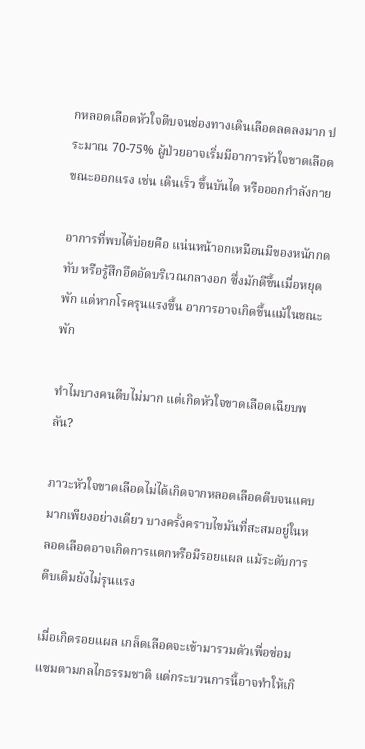กหลอดเลือดหัวใจตีบจนช่องทางเดินเลือดลดลงมาก ประมาณ 70-75% ผู้ป่วยอาจเริ่มมีอาการหัวใจขาดเลือดขณะออกแรง เช่น เดินเร็ว ขึ้นบันได หรือออกกำลังกาย

อาการที่พบได้บ่อยคือ แน่นหน้าอกเหมือนมีของหนักกดทับ หรือรู้สึกอึดอัดบริเวณกลางอก ซึ่งมักดีขึ้นเมื่อหยุดพัก แต่หากโรครุนแรงขึ้น อาการอาจเกิดขึ้นแม้ในขณะพัก

ทำไมบางคนตีบไม่มาก แต่เกิดหัวใจขาดเลือดเฉียบพลัน?

ภาวะหัวใจขาดเลือดไม่ได้เกิดจากหลอดเลือดตีบจนแคบมากเพียงอย่างเดียว บางครั้งคราบไขมันที่สะสมอยู่ในหลอดเลือดอาจเกิดการแตกหรือมีรอยแผล แม้ระดับการตีบเดิมยังไม่รุนแรง

เมื่อเกิดรอยแผล เกล็ดเลือดจะเข้ามารวมตัวเพื่อซ่อมแซมตามกลไกธรรมชาติ แต่กระบวนการนี้อาจทำให้เกิ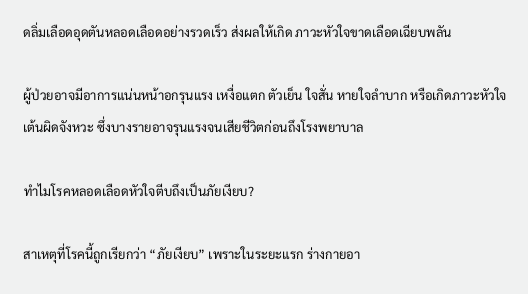ดลิ่มเลือดอุดตันหลอดเลือดอย่างรวดเร็ว ส่งผลให้เกิด ภาวะหัวใจขาดเลือดเฉียบพลัน

ผู้ป่วยอาจมีอาการแน่นหน้าอกรุนแรง เหงื่อแตก ตัวเย็น ใจสั่น หายใจลำบาก หรือเกิดภาวะหัวใจเต้นผิดจังหวะ ซึ่งบางรายอาจรุนแรงจนเสียชีวิตก่อนถึงโรงพยาบาล

ทำไมโรคหลอดเลือดหัวใจตีบถึงเป็นภัยเงียบ?

สาเหตุที่โรคนี้ถูกเรียกว่า “ภัยเงียบ” เพราะในระยะแรก ร่างกายอา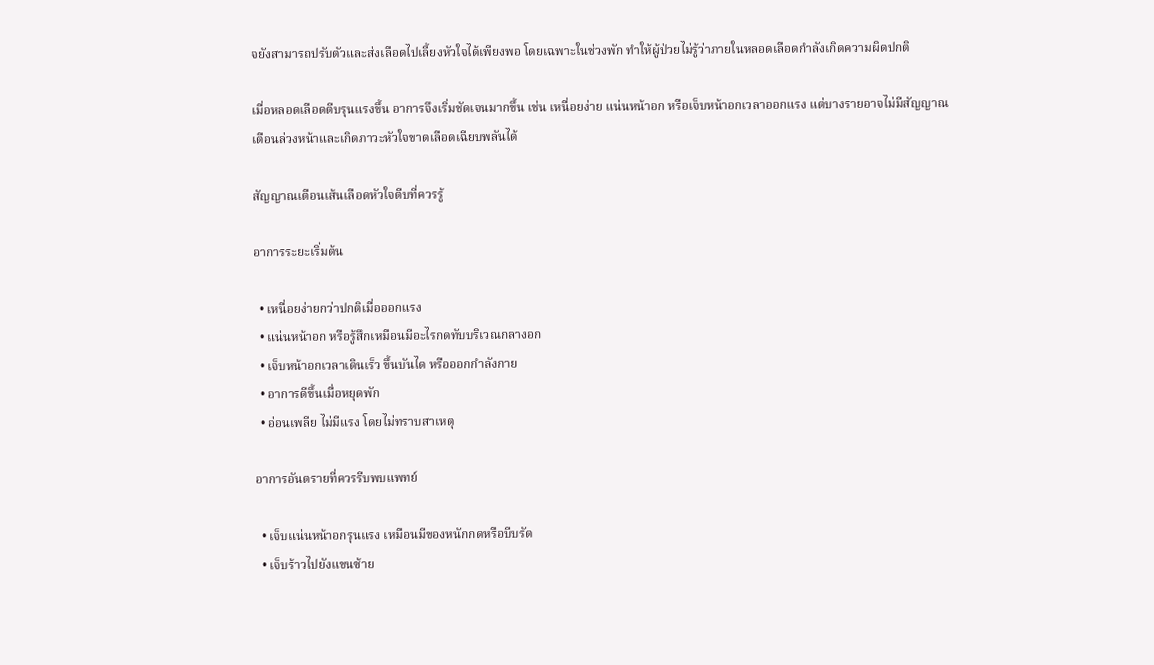จยังสามารถปรับตัวและส่งเลือดไปเลี้ยงหัวใจได้เพียงพอ โดยเฉพาะในช่วงพัก ทำให้ผู้ป่วยไม่รู้ว่าภายในหลอดเลือดกำลังเกิดความผิดปกติ

เมื่อหลอดเลือดตีบรุนแรงขึ้น อาการจึงเริ่มชัดเจนมากขึ้น เช่น เหนื่อยง่าย แน่นหน้าอก หรือเจ็บหน้าอกเวลาออกแรง แต่บางรายอาจไม่มีสัญญาณเตือนล่วงหน้าและเกิดภาวะหัวใจขาดเลือดเฉียบพลันได้

สัญญาณเตือนเส้นเลือดหัวใจตีบที่ควรรู้

อาการระยะเริ่มต้น

  • เหนื่อยง่ายกว่าปกติเมื่อออกแรง
  • แน่นหน้าอก หรือรู้สึกเหมือนมีอะไรกดทับบริเวณกลางอก
  • เจ็บหน้าอกเวลาเดินเร็ว ขึ้นบันได หรือออกกำลังกาย
  • อาการดีขึ้นเมื่อหยุดพัก
  • อ่อนเพลีย ไม่มีแรง โดยไม่ทราบสาเหตุ

อาการอันตรายที่ควรรีบพบแพทย์

  • เจ็บแน่นหน้าอกรุนแรง เหมือนมีของหนักกดหรือบีบรัด
  • เจ็บร้าวไปยังแขนซ้าย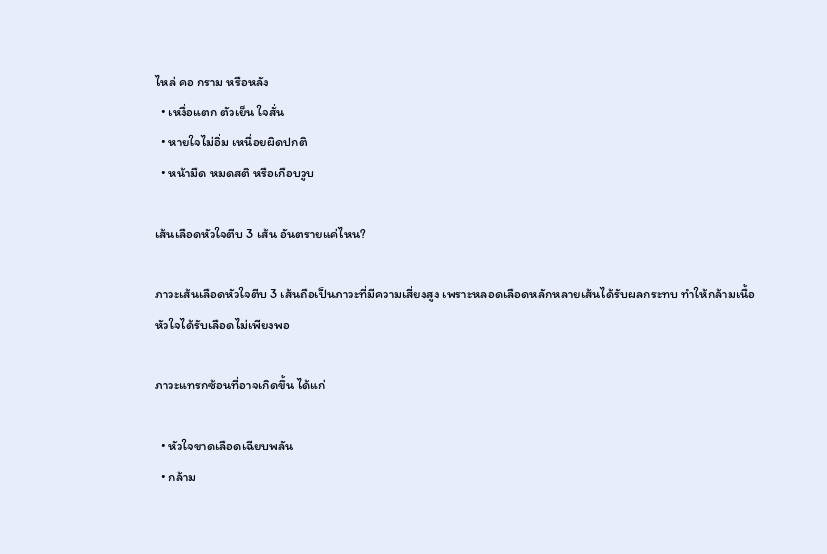ไหล่ คอ กราม หรือหลัง
  • เหงื่อแตก ตัวเย็น ใจสั่น
  • หายใจไม่อิ่ม เหนื่อยผิดปกติ
  • หน้ามืด หมดสติ หรือเกือบวูบ

เส้นเลือดหัวใจตีบ 3 เส้น อันตรายแค่ไหน?

ภาวะเส้นเลือดหัวใจตีบ 3 เส้นถือเป็นภาวะที่มีความเสี่ยงสูง เพราะหลอดเลือดหลักหลายเส้นได้รับผลกระทบ ทำให้กล้ามเนื้อหัวใจได้รับเลือดไม่เพียงพอ

ภาวะแทรกซ้อนที่อาจเกิดขึ้น ได้แก่

  • หัวใจขาดเลือดเฉียบพลัน
  • กล้าม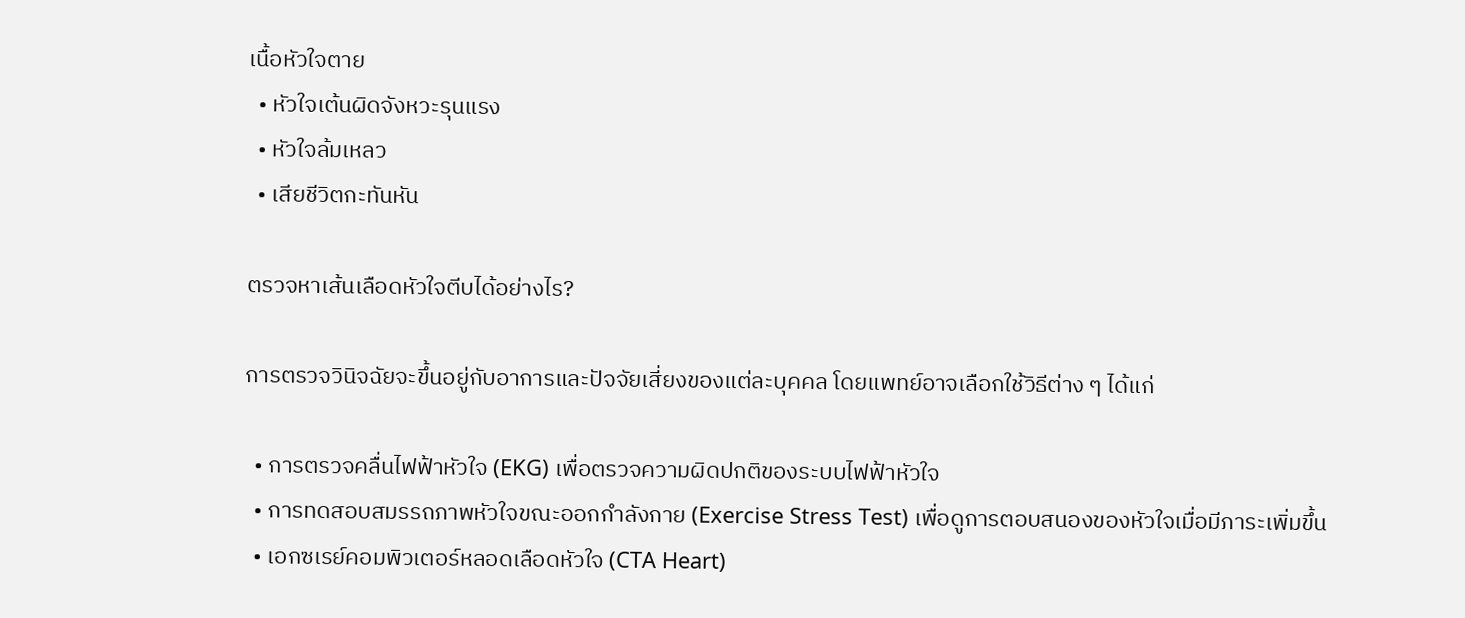เนื้อหัวใจตาย
  • หัวใจเต้นผิดจังหวะรุนแรง
  • หัวใจล้มเหลว
  • เสียชีวิตกะทันหัน

ตรวจหาเส้นเลือดหัวใจตีบได้อย่างไร?

การตรวจวินิจฉัยจะขึ้นอยู่กับอาการและปัจจัยเสี่ยงของแต่ละบุคคล โดยแพทย์อาจเลือกใช้วิธีต่าง ๆ ได้แก่

  • การตรวจคลื่นไฟฟ้าหัวใจ (EKG) เพื่อตรวจความผิดปกติของระบบไฟฟ้าหัวใจ
  • การทดสอบสมรรถภาพหัวใจขณะออกกำลังกาย (Exercise Stress Test) เพื่อดูการตอบสนองของหัวใจเมื่อมีภาระเพิ่มขึ้น
  • เอกซเรย์คอมพิวเตอร์หลอดเลือดหัวใจ (CTA Heart)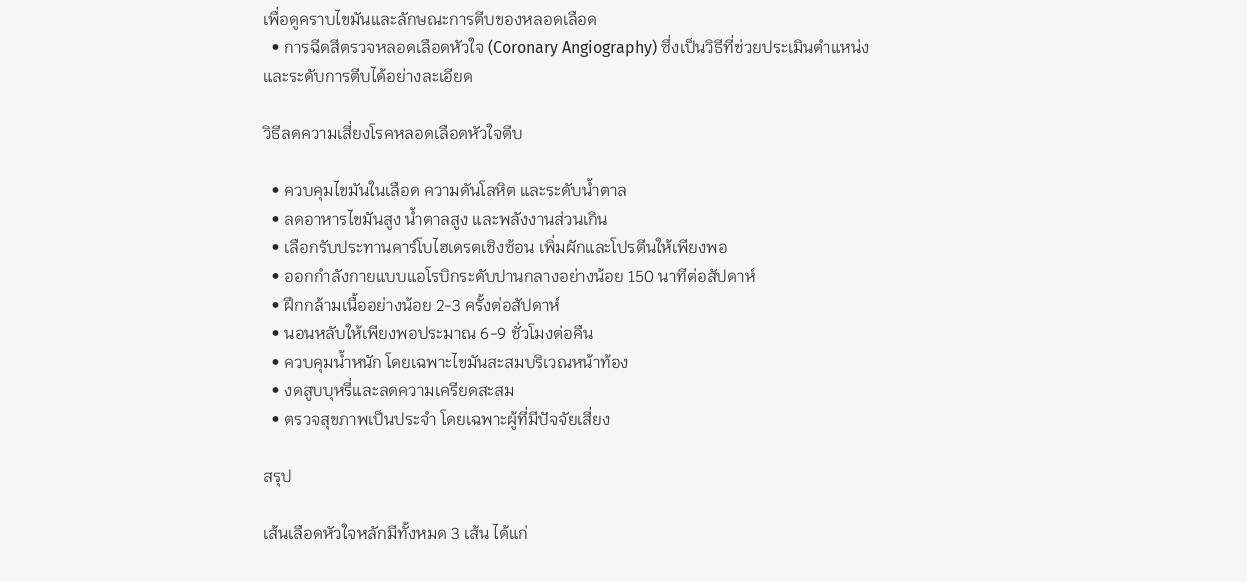เพื่อดูคราบไขมันและลักษณะการตีบของหลอดเลือด
  • การฉีดสีตรวจหลอดเลือดหัวใจ (Coronary Angiography) ซึ่งเป็นวิธีที่ช่วยประเมินตำแหน่งและระดับการตีบได้อย่างละเอียด

วิธีลดความเสี่ยงโรคหลอดเลือดหัวใจตีบ

  • ควบคุมไขมันในเลือด ความดันโลหิต และระดับน้ำตาล
  • ลดอาหารไขมันสูง น้ำตาลสูง และพลังงานส่วนเกิน
  • เลือกรับประทานคาร์โบไฮเดรตเชิงซ้อน เพิ่มผักและโปรตีนให้เพียงพอ
  • ออกกำลังกายแบบแอโรบิกระดับปานกลางอย่างน้อย 150 นาทีต่อสัปดาห์
  • ฝึกกล้ามเนื้ออย่างน้อย 2-3 ครั้งต่อสัปดาห์
  • นอนหลับให้เพียงพอประมาณ 6-9 ชั่วโมงต่อคืน
  • ควบคุมน้ำหนัก โดยเฉพาะไขมันสะสมบริเวณหน้าท้อง
  • งดสูบบุหรี่และลดความเครียดสะสม
  • ตรวจสุขภาพเป็นประจำ โดยเฉพาะผู้ที่มีปัจจัยเสี่ยง

สรุป

เส้นเลือดหัวใจหลักมีทั้งหมด 3 เส้น ได้แก่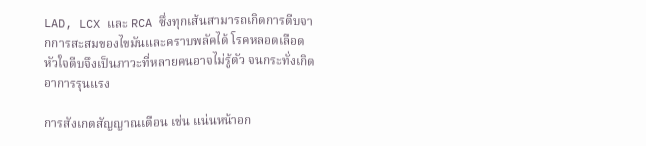LAD, LCX และ RCA ซึ่งทุกเส้นสามารถเกิดการตีบจากการสะสมของไขมันและคราบพลัคได้ โรคหลอดเลือดหัวใจตีบจึงเป็นภาวะที่หลายคนอาจไม่รู้ตัว จนกระทั่งเกิดอาการรุนแรง

การสังเกตสัญญาณเตือน เช่น แน่นหน้าอก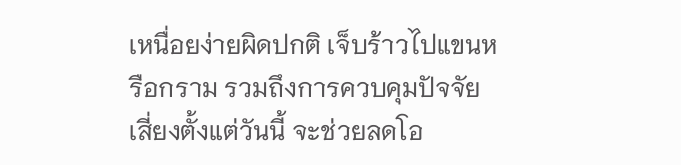เหนื่อยง่ายผิดปกติ เจ็บร้าวไปแขนหรือกราม รวมถึงการควบคุมปัจจัยเสี่ยงตั้งแต่วันนี้ จะช่วยลดโอ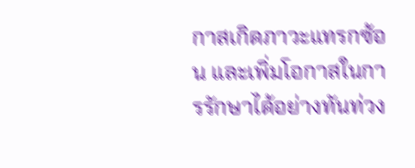กาสเกิดภาวะแทรกซ้อน และเพิ่มโอกาสในการรักษาได้อย่างทันท่วง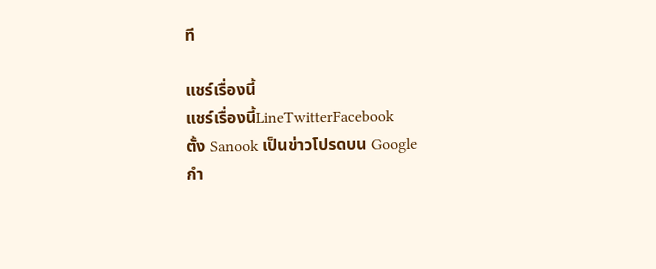ที

แชร์เรื่องนี้
แชร์เรื่องนี้LineTwitterFacebook
ตั้ง Sanook เป็นข่าวโปรดบน Google
กำ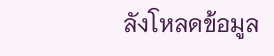ลังโหลดข้อมูล